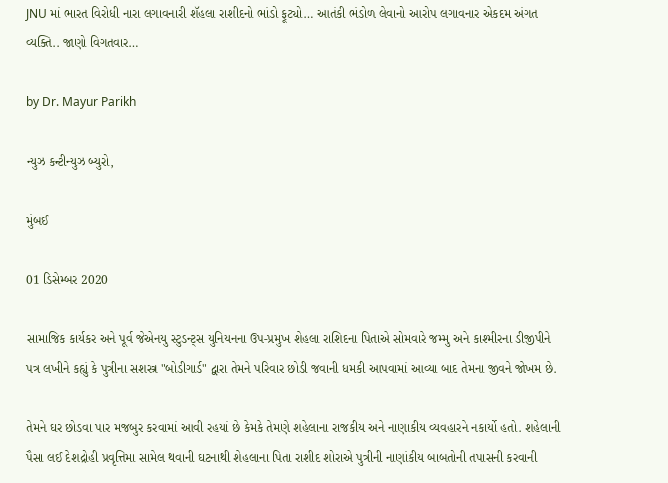JNU માં ભારત વિરોધી નારા લગાવનારી શૅહલા રાશીદનો ભાંડો ફૂટ્યો… આતંકી ભંડોળ લેવાનો આરોપ લગાવનાર એકદમ અંગત વ્યક્તિ.. જાણો વિગતવાર…

by Dr. Mayur Parikh

ન્યુઝ કન્ટીન્યુઝ બ્યુરો,

મુંબઈ

01 ડિસેમ્બર 2020

સામાજિક કાર્યકર અને પૂર્વ જેએનયુ સ્ટુડન્ટ્સ યુનિયનના ઉપ-પ્રમુખ શેહલા રાશિદના પિતાએ સોમવારે જમ્મુ અને કાશ્મીરના ડીજીપીને પત્ર લખીને કહ્યું કે પુત્રીના સશસ્ત્ર "બોડીગાર્ડ" દ્વારા તેમને પરિવાર છોડી જવાની ધમકી આપવામાં આવ્યા બાદ તેમના જીવને જોખમ છે.

તેમને ઘર છોડવા પાર મજબુર કરવામાં આવી રહયાં છે કેમકે તેમણે શહેલાના રાજકીય અને નાણાકીય વ્યવહારને નકાર્યો હતો. શહેલાની પૈસા લઈ દેશદ્રોહી પ્રવૃત્તિમા સામેલ થવાની ઘટનાથી શેહલાના પિતા રાશીદ શોરાએ પુત્રીની નાણાંકીય બાબતોની તપાસની કરવાની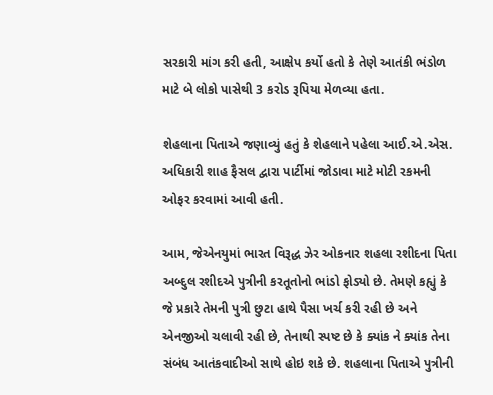સરકારી માંગ કરી હતી, આક્ષેપ કર્યો હતો કે તેણે આતંકી ભંડોળ માટે બે લોકો પાસેથી 3 કરોડ રૂપિયા મેળવ્યા હતા.

શેહલાના પિતાએ જણાવ્યું હતું કે શેહલાને પહેલા આઈ.એ.એસ. અધિકારી શાહ ફૈસલ દ્વારા પાર્ટીમાં જોડાવા માટે મોટી રકમની ઓફર કરવામાં આવી હતી.

આમ, જેએનયુમાં ભારત વિરૂદ્ધ ઝેર ઓકનાર શહલા રશીદના પિતા અબ્દુલ રશીદએ પુત્રીની કરતૂતોનો ભાંડો ફોડ્યો છે. તેમણે કહ્યું કે જે પ્રકારે તેમની પુત્રી છુટા હાથે પૈસા ખર્ચ કરી રહી છે અને એનજીઓ ચલાવી રહી છે, તેનાથી સ્પષ્ટ છે કે ક્યાંક ને ક્યાંક તેના સંબંધ આતંકવાદીઓ સાથે હોઇ શકે છે. શહલાના પિતાએ પુત્રીની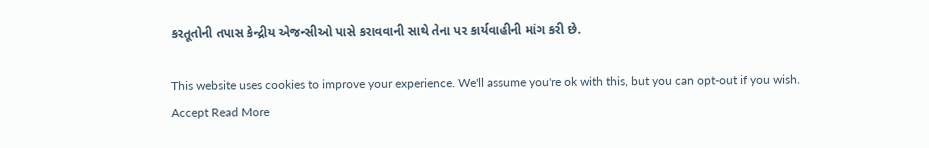કરતૂતોની તપાસ કેન્દ્રીય એજન્સીઓ પાસે કરાવવાની સાથે તેના પર કાર્યવાહીની માંગ કરી છે.

This website uses cookies to improve your experience. We'll assume you're ok with this, but you can opt-out if you wish. Accept Read More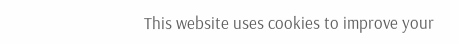This website uses cookies to improve your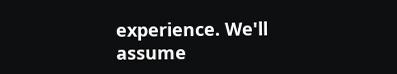experience. We'll assume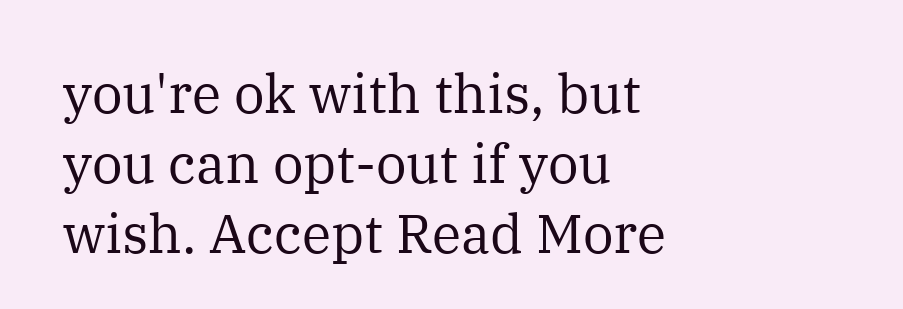you're ok with this, but you can opt-out if you wish. Accept Read More